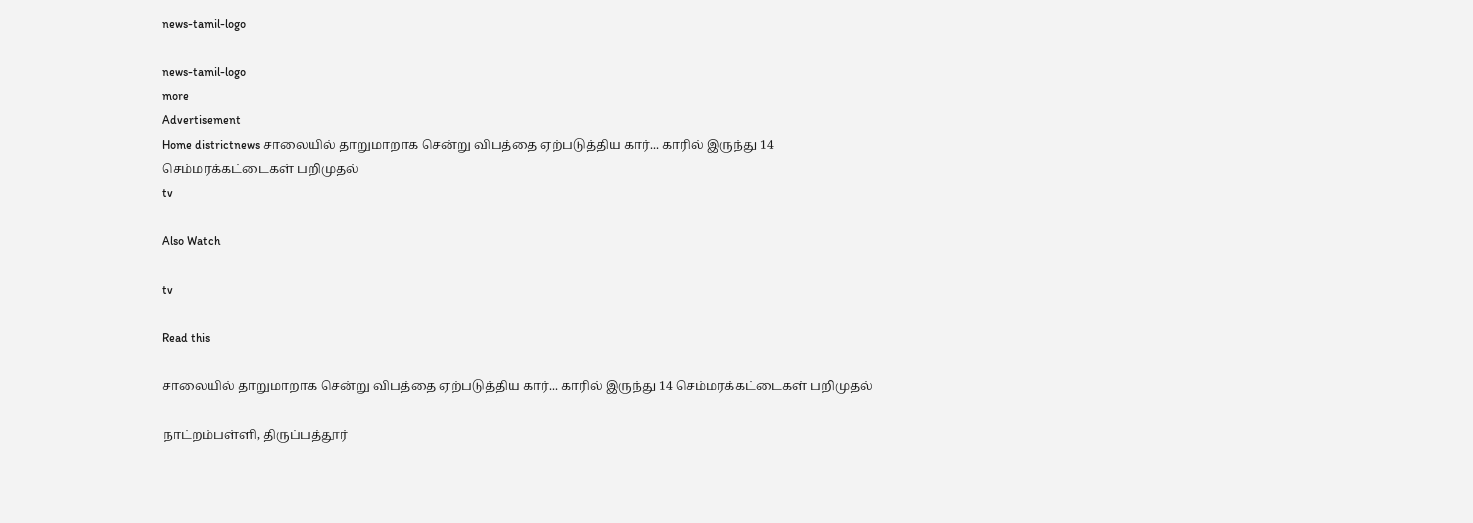news-tamil-logo

news-tamil-logo
more
Advertisement
Home districtnews சாலையில் தாறுமாறாக சென்று விபத்தை ஏற்படுத்திய கார்... காரில் இருந்து 14 செம்மரக்கட்டைகள் பறிமுதல்
tv

Also Watch

tv

Read this

சாலையில் தாறுமாறாக சென்று விபத்தை ஏற்படுத்திய கார்... காரில் இருந்து 14 செம்மரக்கட்டைகள் பறிமுதல்

நாட்றம்பள்ளி, திருப்பத்தூர்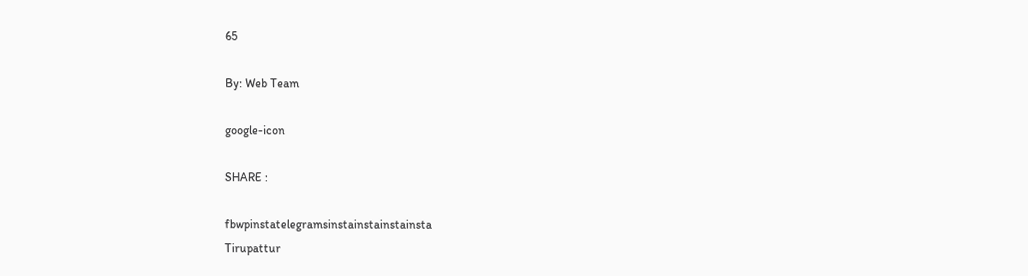65

By: Web Team

google-icon

SHARE :

fbwpinstatelegramsinstainstainstainsta
Tirupattur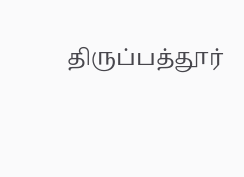திருப்பத்தூர்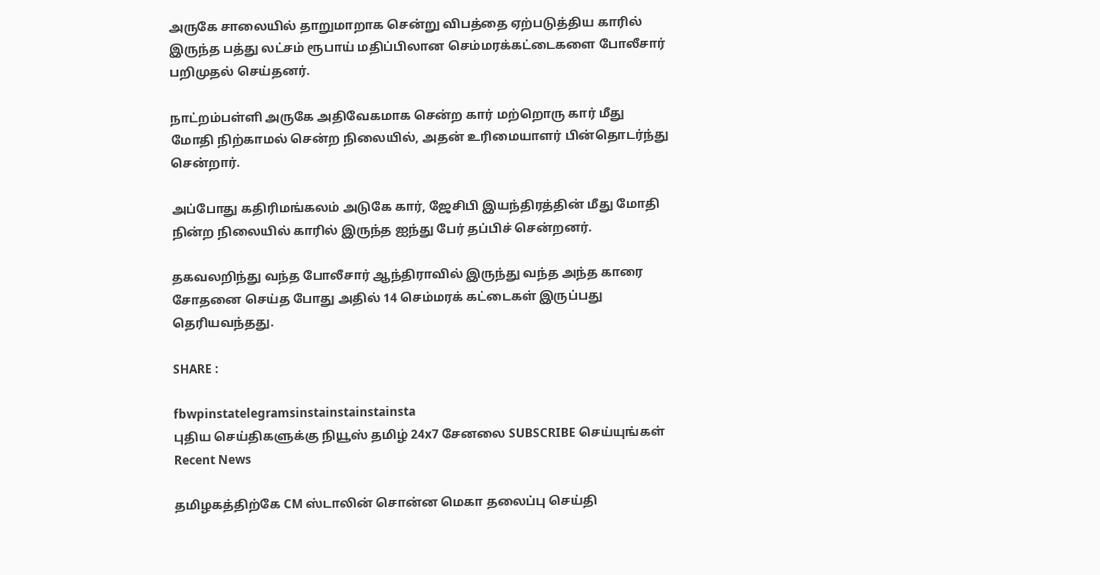அருகே சாலையில் தாறுமாறாக சென்று விபத்தை ஏற்படுத்திய காரில் இருந்த பத்து லட்சம் ரூபாய் மதிப்பிலான செம்மரக்கட்டைகளை போலீசார் பறிமுதல் செய்தனர்.

நாட்றம்பள்ளி அருகே அதிவேகமாக சென்ற கார் மற்றொரு கார் மீது மோதி நிற்காமல் சென்ற நிலையில், அதன் உரிமையாளர் பின்தொடர்ந்து சென்றார்.

அப்போது கதிரிமங்கலம் அடுகே கார், ஜேசிபி இயந்திரத்தின் மீது மோதி நின்ற நிலையில் காரில் இருந்த ஐந்து பேர் தப்பிச் சென்றனர்.

தகவலறிந்து வந்த போலீசார் ஆந்திராவில் இருந்து வந்த அந்த காரை சோதனை செய்த போது அதில் 14 செம்மரக் கட்டைகள் இருப்பது தெரியவந்தது.

SHARE :

fbwpinstatelegramsinstainstainstainsta
புதிய செய்திகளுக்கு நியூஸ் தமிழ் 24x7 சேனலை SUBSCRIBE செய்யுங்கள்
Recent News

தமிழகத்திற்கே CM ஸ்டாலின் சொன்ன மெகா தலைப்பு செய்தி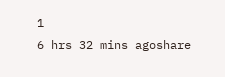1
6 hrs 32 mins agoshare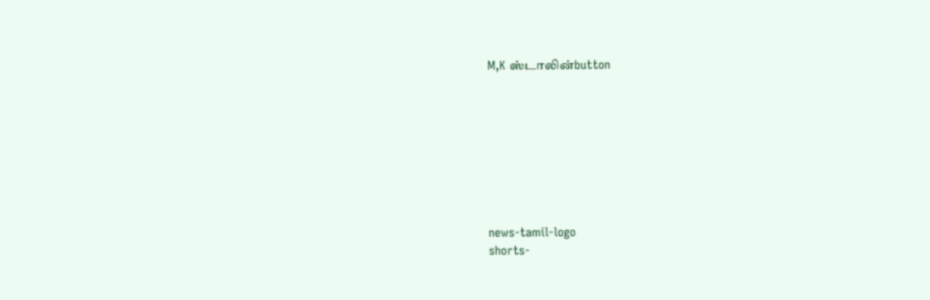M,K ஸ்டாலின்button








news-tamil-logo
shorts-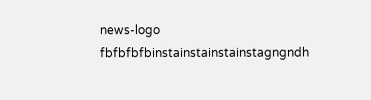news-logo
fbfbfbfbinstainstainstainstagngndh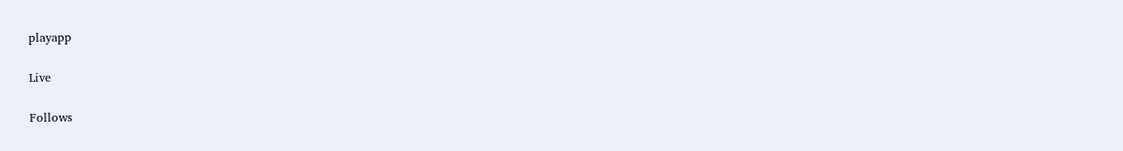playapp

Live

Follows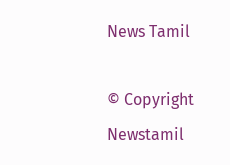News Tamil

© Copyright Newstamil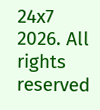24x7 2026. All rights reserved